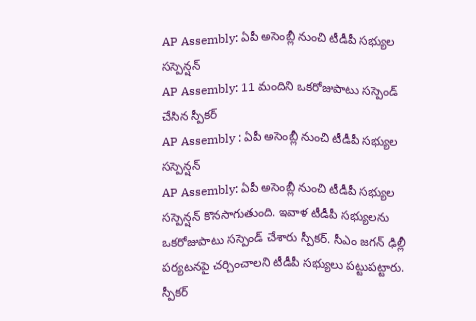AP Assembly: ఏపీ అసెంబ్లీ నుంచి టీడీపీ సభ్యుల సస్పెన్షన్
AP Assembly: 11 మందిని ఒకరోజుపాటు సస్పెండ్ చేసిన స్పీకర్
AP Assembly : ఏపీ అసెంబ్లీ నుంచి టీడీపీ సభ్యుల సస్పెన్షన్
AP Assembly: ఏపీ అసెంబ్లీ నుంచి టీడీపీ సభ్యుల సస్పెన్షన్ కొనసాగుతుంది. ఇవాళ టీడీపీ సభ్యులను ఒకరోజుపాటు సస్పెండ్ చేశారు స్పీకర్. సీఎం జగన్ ఢిల్లీ పర్యటనపై చర్చించాలని టీడీపీ సభ్యులు పట్టుపట్టారు. స్పీకర్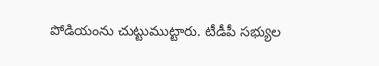పోడియంను చుట్టుముట్టారు. టీడీపీ సభ్యుల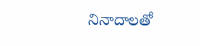నినాదాలతో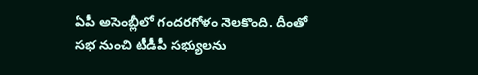ఏపీ అసెంబ్లీలో గందరగోళం నెలకొంది. దీంతో సభ నుంచి టీడీపీ సభ్యులను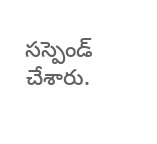సస్పెండ్ చేశారు.